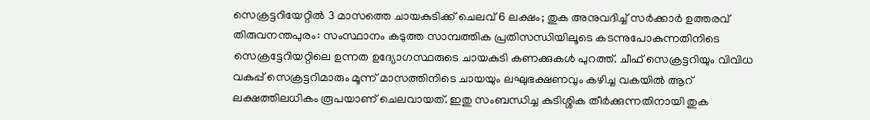സെക്രട്ടറിയേറ്റിൽ 3 മാസത്തെ ചായകുടിക്ക് ചെലവ് 6 ലക്ഷം; തുക അനുവദിച്ച് സർക്കാർ ഉത്തരവ്
തിരുവനന്തപുരം: സംസ്ഥാനം കടുത്ത സാമ്പത്തിക പ്രതിസന്ധിയിലൂടെ കടന്നുപോകുന്നതിനിടെ സെക്രട്ടേറിയറ്റിലെ ഉന്നത ഉദ്യോഗസ്ഥരുടെ ചായകുടി കണക്കുകൾ പുറത്ത്. ചീഫ് സെക്രട്ടറിയും വിവിധ വകുപ്പ് സെക്രട്ടറിമാരും മൂന്ന് മാസത്തിനിടെ ചായയും ലഘുഭക്ഷണവും കഴിച്ച വകയിൽ ആറ് ലക്ഷത്തിലധികം രൂപയാണ് ചെലവായത്. ഇതു സംബന്ധിച്ച കുടിശ്ശിക തീർക്കുന്നതിനായി തുക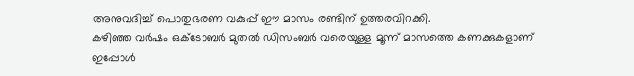അനുവദിച്ച് പൊതുഭരണ വകുപ്പ് ഈ മാസം രണ്ടിന് ഉത്തരവിറക്കി.
കഴിഞ്ഞ വർഷം ഒക്ടോബർ മുതൽ ഡിസംബർ വരെയുള്ള മൂന്ന് മാസത്തെ കണക്കുകളാണ് ഇപ്പോൾ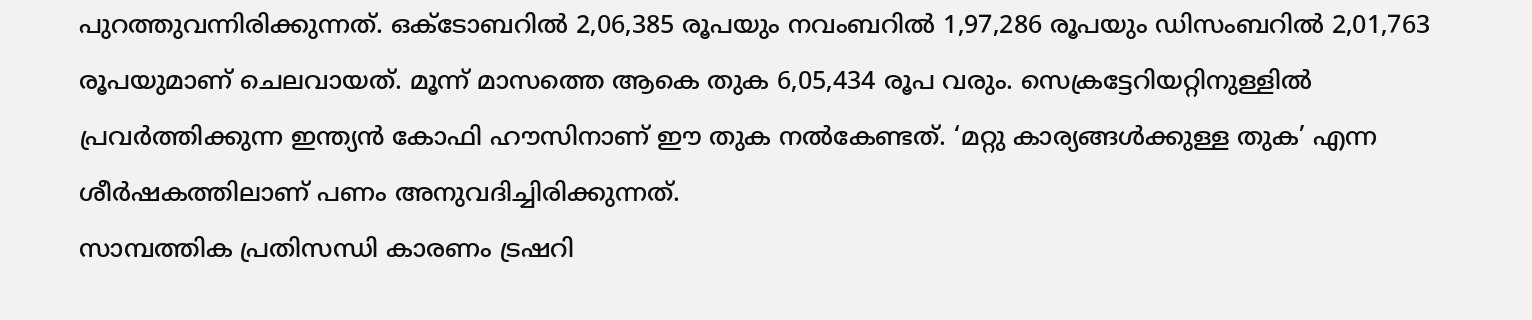പുറത്തുവന്നിരിക്കുന്നത്. ഒക്ടോബറിൽ 2,06,385 രൂപയും നവംബറിൽ 1,97,286 രൂപയും ഡിസംബറിൽ 2,01,763 രൂപയുമാണ് ചെലവായത്. മൂന്ന് മാസത്തെ ആകെ തുക 6,05,434 രൂപ വരും. സെക്രട്ടേറിയറ്റിനുള്ളിൽ പ്രവർത്തിക്കുന്ന ഇന്ത്യൻ കോഫി ഹൗസിനാണ് ഈ തുക നൽകേണ്ടത്. ‘മറ്റു കാര്യങ്ങൾക്കുള്ള തുക’ എന്ന ശീർഷകത്തിലാണ് പണം അനുവദിച്ചിരിക്കുന്നത്.
സാമ്പത്തിക പ്രതിസന്ധി കാരണം ട്രഷറി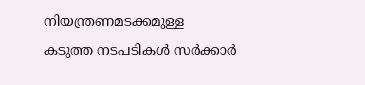നിയന്ത്രണമടക്കമുള്ള കടുത്ത നടപടികൾ സർക്കാർ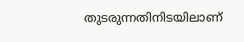തുടരുന്നതിനിടയിലാണ്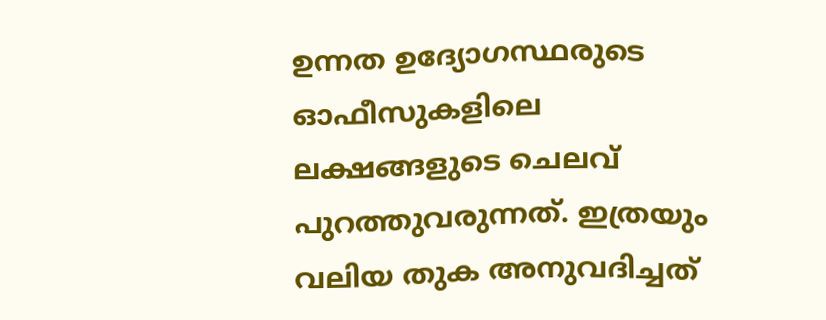ഉന്നത ഉദ്യോഗസ്ഥരുടെ ഓഫീസുകളിലെ ലക്ഷങ്ങളുടെ ചെലവ് പുറത്തുവരുന്നത്. ഇത്രയും വലിയ തുക അനുവദിച്ചത്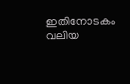ഇതിനോടകം വലിയ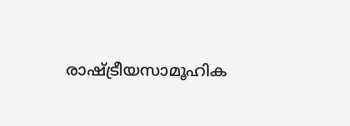രാഷ്ട്രീയസാമൂഹിക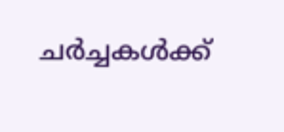ചർച്ചകൾക്ക്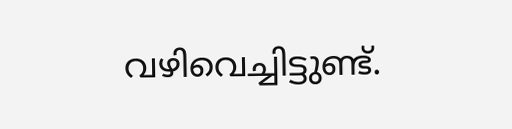വഴിവെച്ചിട്ടുണ്ട്.